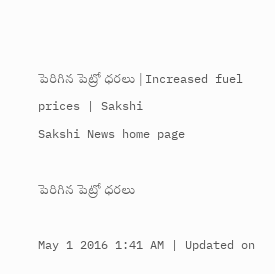పెరిగిన పెట్రో ధరలు | Increased fuel prices | Sakshi
Sakshi News home page

పెరిగిన పెట్రో ధరలు

May 1 2016 1:41 AM | Updated on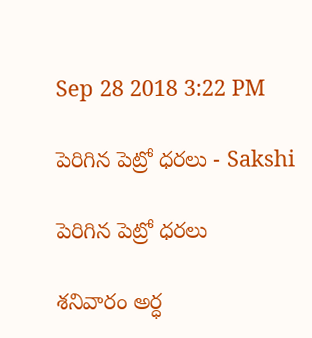Sep 28 2018 3:22 PM

పెరిగిన పెట్రో ధరలు - Sakshi

పెరిగిన పెట్రో ధరలు

శనివారం అర్ధ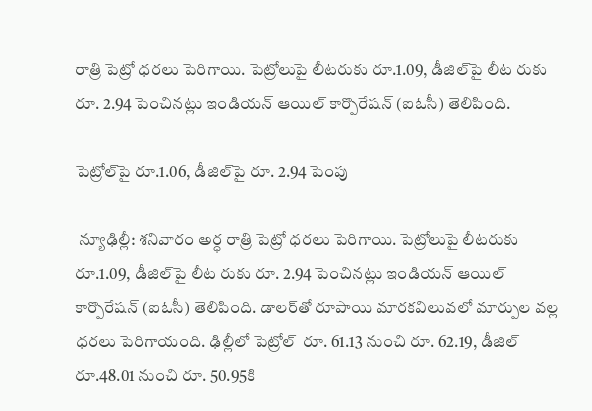రాత్రి పెట్రో ధరలు పెరిగాయి. పెట్రోలుపై లీటరుకు రూ.1.09, డీజిల్‌పై లీట రుకు రూ. 2.94 పెంచినట్లు ఇండియన్ ఆయిల్ కార్పొరేషన్ (ఐఓసీ) తెలిపింది.

పెట్రోల్‌పై రూ.1.06, డీజిల్‌పై రూ. 2.94 పెంపు

 న్యూఢిల్లీ: శనివారం అర్ధ రాత్రి పెట్రో ధరలు పెరిగాయి. పెట్రోలుపై లీటరుకు రూ.1.09, డీజిల్‌పై లీట రుకు రూ. 2.94 పెంచినట్లు ఇండియన్ ఆయిల్ కార్పొరేషన్ (ఐఓసీ) తెలిపింది. డాలర్‌తో రూపాయి మారకవిలువలో మార్పుల వల్ల  ధరలు పెరిగాయంది. ఢిల్లీలో పెట్రోల్  రూ. 61.13 నుంచి రూ. 62.19, డీజిల్ రూ.48.01 నుంచి రూ. 50.95కి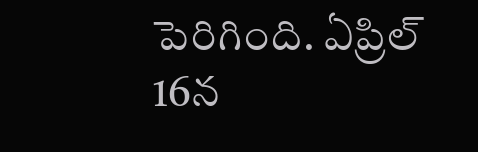పెరిగింది. ఏప్రిల్ 16న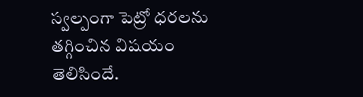స్వల్పంగా పెట్రో ధరలను తగ్గించిన విషయం తెలిసిందే.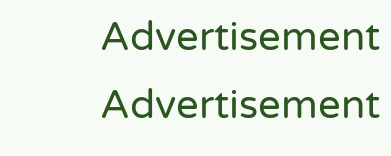Advertisement
Advertisement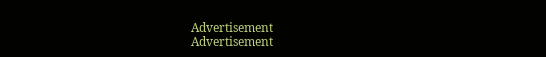Advertisement
Advertisement